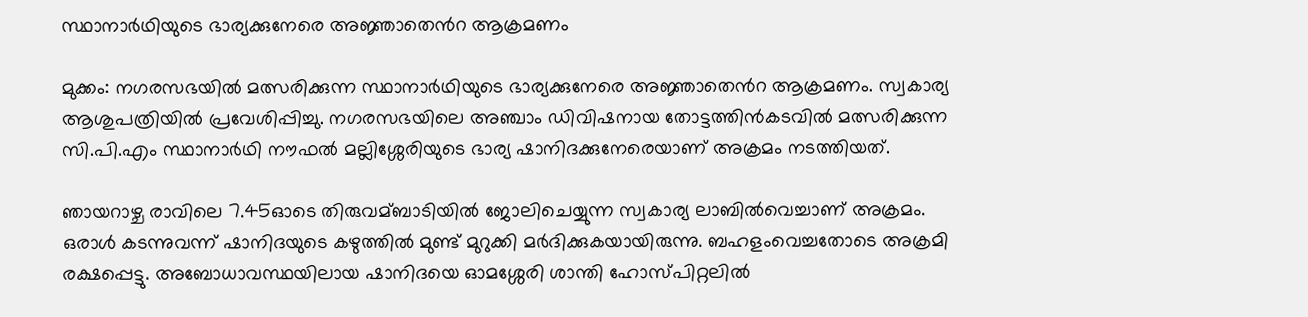സ്ഥാനാര്‍ഥിയുടെ ഭാര്യക്കുനേരെ അജ്ഞാതെന്‍റ ആക്രമണം

മുക്കം: നഗരസഭയില്‍ മത്സരിക്കുന്ന സ്ഥാനാര്‍ഥിയുടെ ഭാര്യക്കുനേരെ അജ്ഞാതെന്‍റ ആക്രമണം. സ്വകാര്യ ആശുപത്രിയില്‍ പ്രവേശിപ്പിച്ചു. നഗരസഭയിലെ അഞ്ചാം ഡിവിഷനായ തോട്ടത്തിന്‍കടവില്‍ മത്സരിക്കുന്ന സി.പി.എം സ്ഥാനാര്‍ഥി നൗഫല്‍ മല്ലിശ്ശേരിയുടെ ഭാര്യ ഷാനിദക്കുനേരെയാണ് അക്രമം നടത്തിയത്.

ഞായറാഴ്ച രാവിലെ 7.45ഓടെ തിരുവമ്ബാടിയില്‍ ജോലിചെയ്യുന്ന സ്വകാര്യ ലാബില്‍വെച്ചാണ് അക്രമം. ഒരാള്‍ കടന്നുവന്ന് ഷാനിദയുടെ കഴുത്തില്‍ മുണ്ട് മുറുക്കി മര്‍ദിക്കുകയായിരുന്നു. ബഹളംവെച്ചതോടെ അക്രമി രക്ഷപ്പെട്ടു. അബോധാവസ്ഥയിലായ ഷാനിദയെ ഓമശ്ശേരി ശാന്തി ഹോസ്പിറ്റലില്‍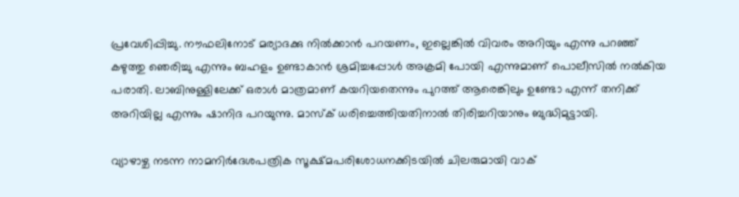പ്രവേശിപ്പിച്ചു. നൗഫലിനോട് മര്യാദക്കു നില്‍ക്കാന്‍ പറയണം, ഇല്ലെങ്കില്‍ വിവരം അറിയും എന്നു പറഞ്ഞ് കഴുത്തു ഞെരിച്ചു എന്നും ബഹളം ഉണ്ടാകാന്‍ ശ്രമിച്ചപ്പോള്‍ അക്രമി പോയി എന്നുമാണ് പൊലീസില്‍ നല്‍കിയ പരാതി. ലാബിനുള്ളിലേക്ക് ഒരാള്‍ മാത്രമാണ് കയറിയതെന്നും പുറത്ത് ആരെങ്കിലും ഉണ്ടോ എന്ന് തനിക്ക് അറിയില്ല എന്നും ഷാനിദ പറയുന്നു. മാസ്ക് ധരിച്ചെത്തിയതിനാല്‍ തിരിച്ചറിയാനും ബുദ്ധിമുട്ടായി.

വ്യാഴാഴ്ച നടന്ന നാമനിര്‍ദേശപത്രിക സൂക്ഷ്മപരിശോധനക്കിടയില്‍ ചിലരുമായി വാക്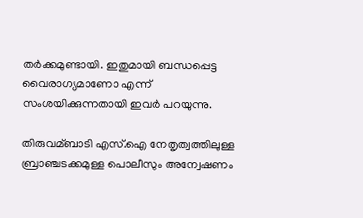തര്‍ക്കമുണ്ടായി. ഇതുമായി ബന്ധപ്പെട്ട വൈരാഗ്യമാണോ എന്ന് സംശയിക്കുന്നതായി ഇവര്‍ പറയുന്നു.

തിരുവമ്ബാടി എസ്.ഐ നേതൃത്വത്തിലുള്ള ബ്രാഞ്ചടക്കമുള്ള പൊലീസും അന്വേഷണം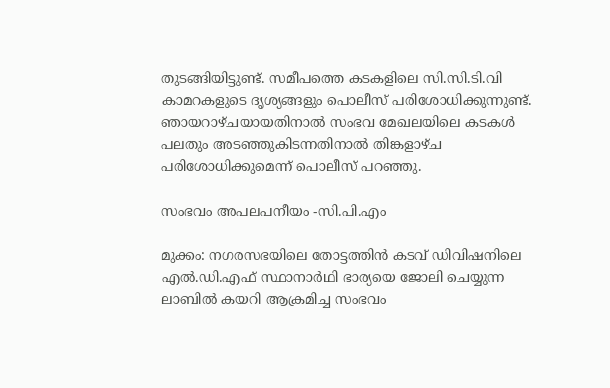തുടങ്ങിയിട്ടുണ്ട്. സമീപത്തെ കടകളിലെ സി.സി.ടി.വി കാമറകളുടെ ദൃശ്യങ്ങളും പൊലീസ് പരിശോധിക്കുന്നുണ്ട്. ഞായറാഴ്ചയായതിനാല്‍ സംഭവ മേഖലയിലെ കടകള്‍ പലതും അടഞ്ഞുകിടന്നതിനാല്‍ തിങ്കളാഴ്ച പരിശോധിക്കുമെന്ന് പൊലീസ് പറഞ്ഞു.

സംഭവം അപലപനീയം -സി.പി.എം

മുക്കം: നഗരസഭയിലെ തോട്ടത്തിന്‍ കടവ് ഡിവിഷനിലെ എല്‍.ഡി.എഫ് സ്ഥാനാര്‍ഥി ഭാര്യയെ ജോലി ചെയ്യുന്ന ലാബില്‍ കയറി ആക്രമിച്ച സംഭവം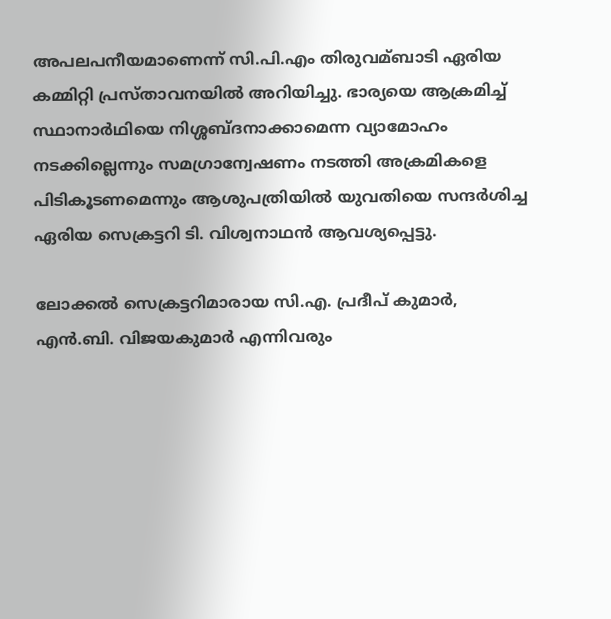അപലപനീയമാണെന്ന് സി.പി.എം തിരുവമ്ബാടി ഏരിയ കമ്മിറ്റി പ്രസ്താവനയില്‍ അറിയിച്ചു. ഭാര്യയെ ആക്രമിച്ച്‌ സ്ഥാനാര്‍ഥിയെ നിശ്ശബ്ദനാക്കാമെന്ന വ്യാമോഹം നടക്കില്ലെന്നും സമഗ്രാന്വേഷണം നടത്തി അക്രമികളെ പിടികൂടണമെന്നും ആശുപത്രിയില്‍ യുവതിയെ സന്ദര്‍ശിച്ച ഏരിയ സെക്രട്ടറി ടി. വിശ്വനാഥന്‍ ആവശ്യപ്പെട്ടു.

ലോക്കല്‍ സെക്രട്ടറിമാരായ സി.എ. പ്രദീപ് കുമാര്‍, എന്‍.ബി. വിജയകുമാര്‍ എന്നിവരും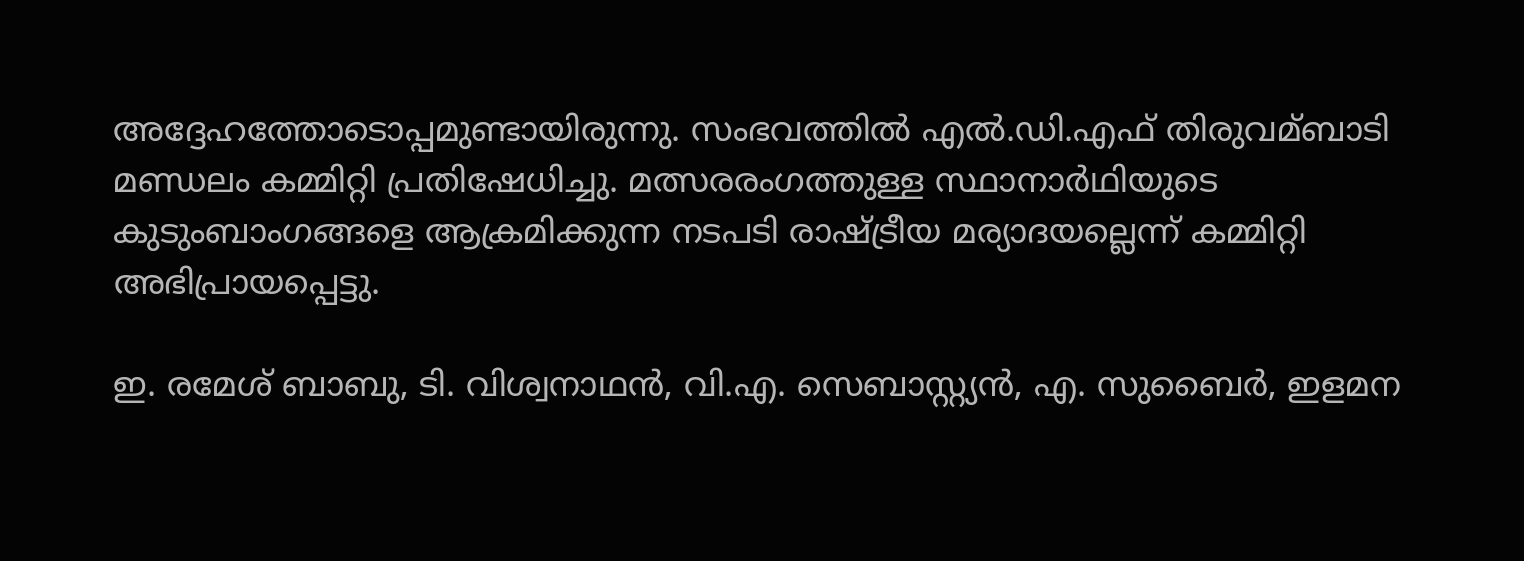അദ്ദേഹത്തോടൊപ്പമുണ്ടായിരുന്നു. സംഭവത്തില്‍ എല്‍.ഡി.എഫ് തിരുവമ്ബാടി മണ്ഡലം കമ്മിറ്റി പ്രതിഷേധിച്ചു. മത്സരരംഗത്തുള്ള സ്ഥാനാര്‍ഥിയുടെ കുടുംബാംഗങ്ങളെ ആക്രമിക്കുന്ന നടപടി രാഷ്ട്രീയ മര്യാദയല്ലെന്ന് കമ്മിറ്റി അഭിപ്രായപ്പെട്ടു.

ഇ. രമേശ് ബാബു, ടി. വിശ്വനാഥന്‍, വി.എ. സെബാസ്റ്റ്യന്‍, എ. സുബൈര്‍, ഇളമന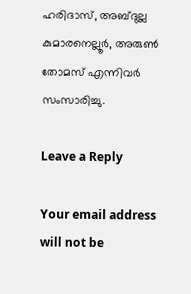ഹരിദാസ്, അബ്ദുല്ല കുമാരനെല്ലൂര്‍, അരുണ്‍ തോമസ് എന്നിവര്‍ സംസാരിച്ചു.

Leave a Reply

Your email address will not be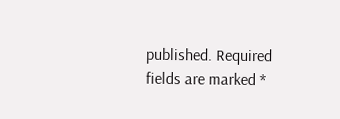published. Required fields are marked *